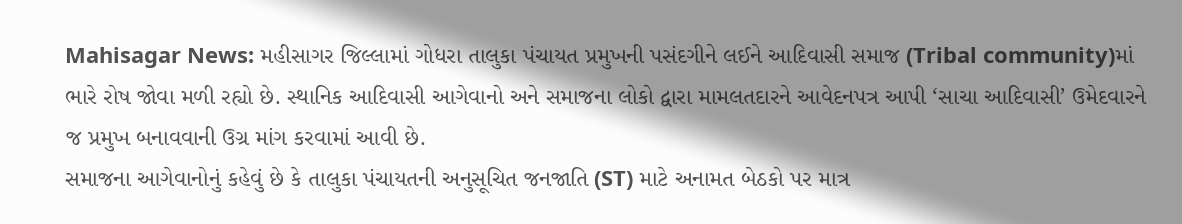Mahisagar News: મહીસાગર જિલ્લામાં ગોધરા તાલુકા પંચાયત પ્રમુખની પસંદગીને લઈને આદિવાસી સમાજ (Tribal community)માં ભારે રોષ જોવા મળી રહ્યો છે. સ્થાનિક આદિવાસી આગેવાનો અને સમાજના લોકો દ્વારા મામલતદારને આવેદનપત્ર આપી ‘સાચા આદિવાસી’ ઉમેદવારને જ પ્રમુખ બનાવવાની ઉગ્ર માંગ કરવામાં આવી છે.
સમાજના આગેવાનોનું કહેવું છે કે તાલુકા પંચાયતની અનુસૂચિત જનજાતિ (ST) માટે અનામત બેઠકો પર માત્ર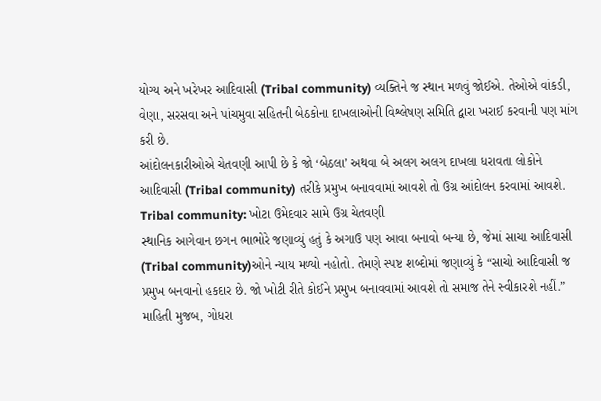યોગ્ય અને ખરેખર આદિવાસી (Tribal community) વ્યક્તિને જ સ્થાન મળવું જોઈએ. તેઓએ વાંકડી, વેણા, સરસવા અને પાંચમુવા સહિતની બેઠકોના દાખલાઓની વિશ્લેષણ સમિતિ દ્વારા ખરાઈ કરવાની પણ માંગ કરી છે.
આંદોલનકારીઓએ ચેતવણી આપી છે કે જો ‘બેઠલા’ અથવા બે અલગ અલગ દાખલા ધરાવતા લોકોને આદિવાસી (Tribal community) તરીકે પ્રમુખ બનાવવામાં આવશે તો ઉગ્ર આંદોલન કરવામાં આવશે.
Tribal community: ખોટા ઉમેદવાર સામે ઉગ્ર ચેતવણી
સ્થાનિક આગેવાન છગન ભાભોરે જણાવ્યું હતું કે અગાઉ પણ આવા બનાવો બન્યા છે, જેમાં સાચા આદિવાસી (Tribal community)ઓને ન્યાય મળ્યો નહોતો. તેમણે સ્પષ્ટ શબ્દોમાં જણાવ્યું કે “સાચો આદિવાસી જ પ્રમુખ બનવાનો હકદાર છે. જો ખોટી રીતે કોઈને પ્રમુખ બનાવવામાં આવશે તો સમાજ તેને સ્વીકારશે નહીં.”
માહિતી મુજબ, ગોધરા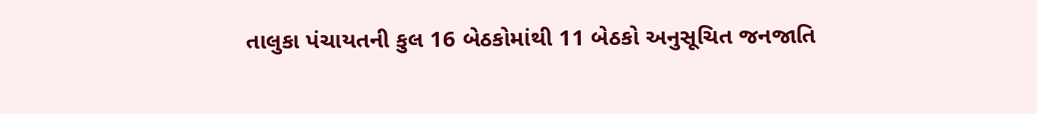તાલુકા પંચાયતની કુલ 16 બેઠકોમાંથી 11 બેઠકો અનુસૂચિત જનજાતિ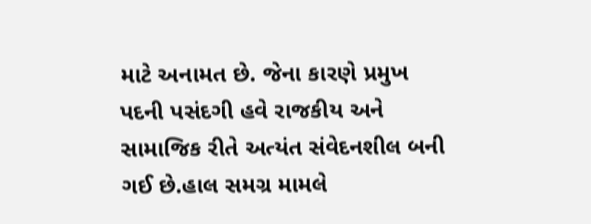માટે અનામત છે. જેના કારણે પ્રમુખ પદની પસંદગી હવે રાજકીય અને સામાજિક રીતે અત્યંત સંવેદનશીલ બની ગઈ છે.હાલ સમગ્ર મામલે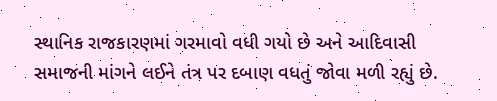સ્થાનિક રાજકારણમાં ગરમાવો વધી ગયો છે અને આદિવાસી સમાજની માંગને લઈને તંત્ર પર દબાણ વધતું જોવા મળી રહ્યું છે.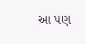આ પણ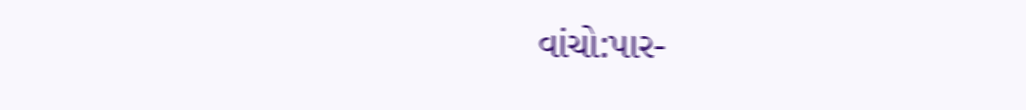વાંચો:પાર-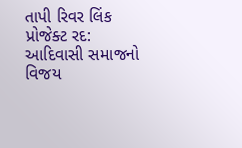તાપી રિવર લિંક પ્રોજેક્ટ રદ: આદિવાસી સમાજનો વિજય